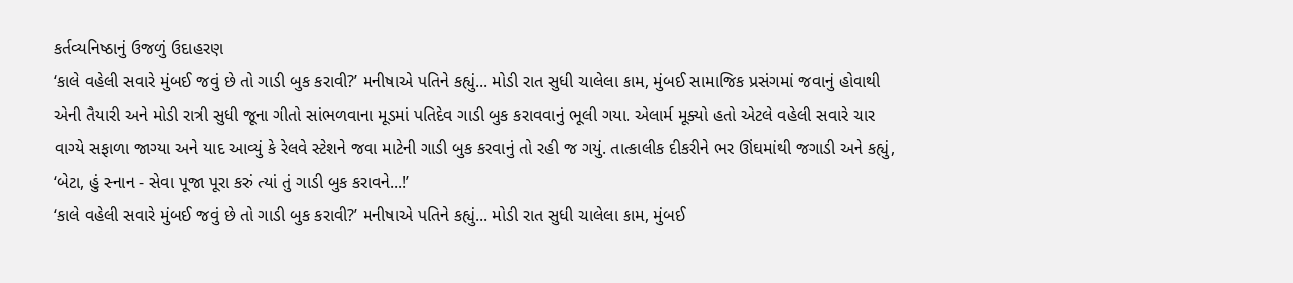કર્તવ્યનિષ્ઠાનું ઉજળું ઉદાહરણ
‘કાલે વહેલી સવારે મુંબઈ જવું છે તો ગાડી બુક કરાવી?’ મનીષાએ પતિને કહ્યું... મોડી રાત સુધી ચાલેલા કામ, મુંબઈ સામાજિક પ્રસંગમાં જવાનું હોવાથી એની તૈયારી અને મોડી રાત્રી સુધી જૂના ગીતો સાંભળવાના મૂડમાં પતિદેવ ગાડી બુક કરાવવાનું ભૂલી ગયા. એલાર્મ મૂક્યો હતો એટલે વહેલી સવારે ચાર વાગ્યે સફાળા જાગ્યા અને યાદ આવ્યું કે રેલવે સ્ટેશને જવા માટેની ગાડી બુક કરવાનું તો રહી જ ગયું. તાત્કાલીક દીકરીને ભર ઊંઘમાંથી જગાડી અને કહ્યું, ‘બેટા, હું સ્નાન - સેવા પૂજા પૂરા કરું ત્યાં તું ગાડી બુક કરાવને...!’
‘કાલે વહેલી સવારે મુંબઈ જવું છે તો ગાડી બુક કરાવી?’ મનીષાએ પતિને કહ્યું... મોડી રાત સુધી ચાલેલા કામ, મુંબઈ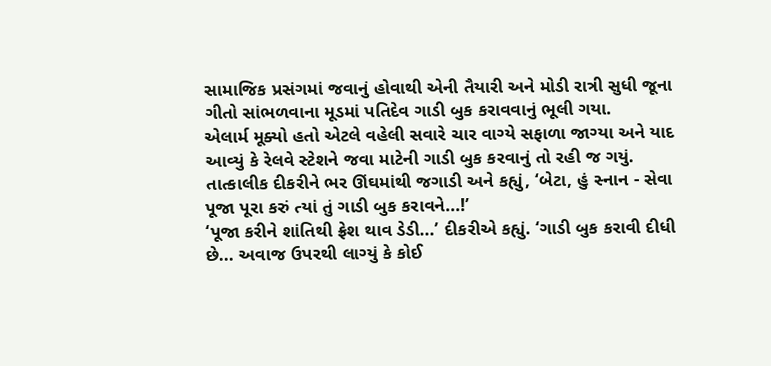સામાજિક પ્રસંગમાં જવાનું હોવાથી એની તૈયારી અને મોડી રાત્રી સુધી જૂના ગીતો સાંભળવાના મૂડમાં પતિદેવ ગાડી બુક કરાવવાનું ભૂલી ગયા.
એલાર્મ મૂક્યો હતો એટલે વહેલી સવારે ચાર વાગ્યે સફાળા જાગ્યા અને યાદ આવ્યું કે રેલવે સ્ટેશને જવા માટેની ગાડી બુક કરવાનું તો રહી જ ગયું. તાત્કાલીક દીકરીને ભર ઊંઘમાંથી જગાડી અને કહ્યું, ‘બેટા, હું સ્નાન - સેવા પૂજા પૂરા કરું ત્યાં તું ગાડી બુક કરાવને...!’
‘પૂજા કરીને શાંતિથી ફ્રેશ થાવ ડેડી...’ દીકરીએ કહ્યું. ‘ગાડી બુક કરાવી દીધી છે... અવાજ ઉપરથી લાગ્યું કે કોઈ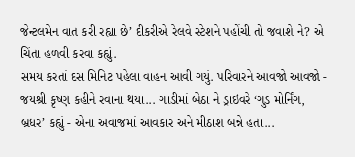જેન્ટલમેન વાત કરી રહ્યા છે’ દીકરીએ રેલવે સ્ટેશને પહોંચી તો જવાશે ને? એ ચિંતા હળવી કરવા કહ્યું.
સમય કરતાં દસ મિનિટ પહેલા વાહન આવી ગયું. પરિવારને આવજો આવજો - જયશ્રી કૃષ્ણ કહીને રવાના થયા... ગાડીમાં બેઠા ને ડ્રાઇવરે ‘ગુડ મોર્નિંગ, બ્રધર’ કહ્યું - એના અવાજમાં આવકાર અને મીઠાશ બન્ને હતા...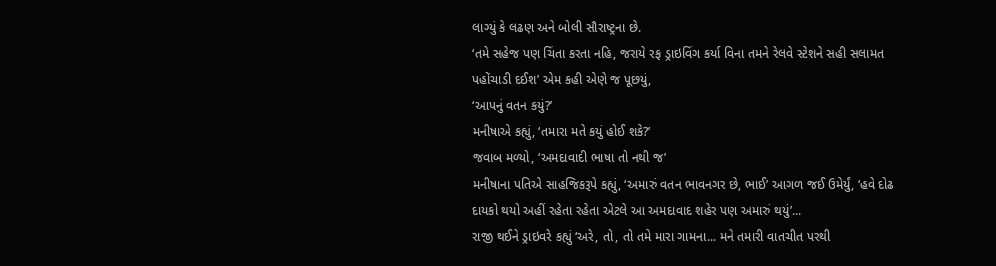લાગ્યું કે લઢણ અને બોલી સૌરાષ્ટ્રના છે.
‘તમે સહેજ પણ ચિંતા કરતા નહિ, જરાયે રફ ડ્રાઇવિંગ કર્યા વિના તમને રેલવે સ્ટેશને સહી સલામત પહોંચાડી દઈશ’ એમ કહી એણે જ પૂછયું,
‘આપનું વતન કયું?’
મનીષાએ કહ્યું, ‘તમારા મતે કયું હોઈ શકે?’
જવાબ મળ્યો, ‘અમદાવાદી ભાષા તો નથી જ’
મનીષાના પતિએ સાહજિકરૂપે કહ્યું, ‘અમારું વતન ભાવનગર છે, ભાઈ’ આગળ જઈ ઉમેર્યું, ‘હવે દોઢ દાયકો થયો અહીં રહેતા રહેતા એટલે આ અમદાવાદ શહેર પણ અમારું થયું’...
રાજી થઈને ડ્રાઇવરે કહ્યું ‘અરે, તો, તો તમે મારા ગામના... મને તમારી વાતચીત પરથી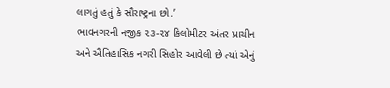લાગતું હતું કે સૌરાષ્ટ્રના છો.’
ભાવનગરની નજીક ૨૩-૨૪ કિલોમીટર અંતર પ્રાચીન અને ઐતિહાસિક નગરી સિહોર આવેલી છે ત્યાં એનું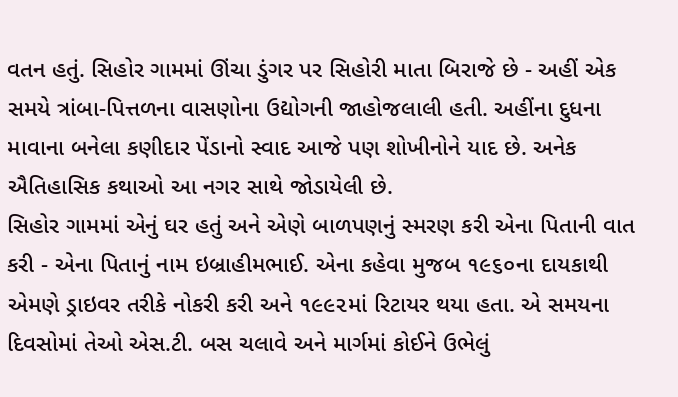વતન હતું. સિહોર ગામમાં ઊંચા ડુંગર પર સિહોરી માતા બિરાજે છે - અહીં એક સમયે ત્રાંબા-પિત્તળના વાસણોના ઉદ્યોગની જાહોજલાલી હતી. અહીંના દુધના માવાના બનેલા કણીદાર પેંડાનો સ્વાદ આજે પણ શોખીનોને યાદ છે. અનેક ઐતિહાસિક કથાઓ આ નગર સાથે જોડાયેલી છે.
સિહોર ગામમાં એનું ઘર હતું અને એણે બાળપણનું સ્મરણ કરી એના પિતાની વાત કરી - એના પિતાનું નામ ઇબ્રાહીમભાઈ. એના કહેવા મુજબ ૧૯૬૦ના દાયકાથી એમણે ડ્રાઇવર તરીકે નોકરી કરી અને ૧૯૯૨માં રિટાયર થયા હતા. એ સમયના દિવસોમાં તેઓ એસ.ટી. બસ ચલાવે અને માર્ગમાં કોઈને ઉભેલું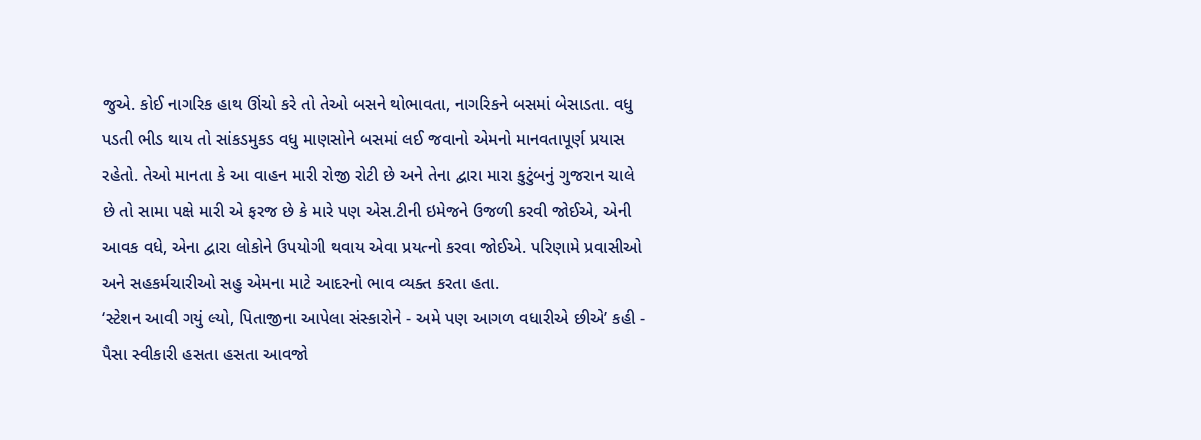જુએ. કોઈ નાગરિક હાથ ઊંચો કરે તો તેઓ બસને થોભાવતા, નાગરિકને બસમાં બેસાડતા. વધુ પડતી ભીડ થાય તો સાંકડમુકડ વધુ માણસોને બસમાં લઈ જવાનો એમનો માનવતાપૂર્ણ પ્રયાસ રહેતો. તેઓ માનતા કે આ વાહન મારી રોજી રોટી છે અને તેના દ્વારા મારા કુટુંબનું ગુજરાન ચાલે છે તો સામા પક્ષે મારી એ ફરજ છે કે મારે પણ એસ.ટીની ઇમેજને ઉજળી કરવી જોઈએ, એની આવક વધે, એના દ્વારા લોકોને ઉપયોગી થવાય એવા પ્રયત્નો કરવા જોઈએ. પરિણામે પ્રવાસીઓ અને સહકર્મચારીઓ સહુ એમના માટે આદરનો ભાવ વ્યક્ત કરતા હતા.
‘સ્ટેશન આવી ગયું લ્યો, પિતાજીના આપેલા સંસ્કારોને - અમે પણ આગળ વધારીએ છીએ’ કહી - પૈસા સ્વીકારી હસતા હસતા આવજો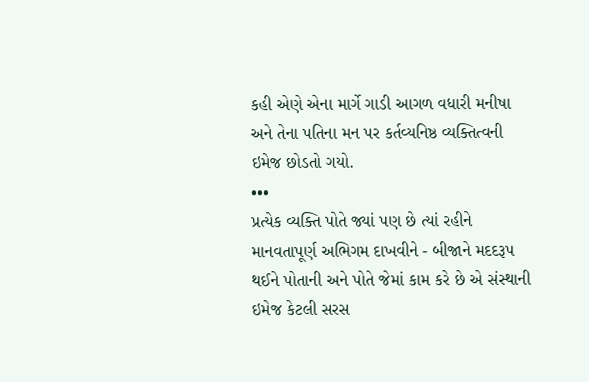કહી એણે એના માર્ગે ગાડી આગળ વધારી મનીષા અને તેના પતિના મન પર કર્તવ્યનિષ્ઠ વ્યક્તિત્વની ઇમેજ છોડતો ગયો.
•••
પ્રત્યેક વ્યક્તિ પોતે જ્યાં પણ છે ત્યાં રહીને માનવતાપૂર્ણ અભિગમ દાખવીને - બીજાને મદદરૂપ થઈને પોતાની અને પોતે જેમાં કામ કરે છે એ સંસ્થાની ઇમેજ કેટલી સરસ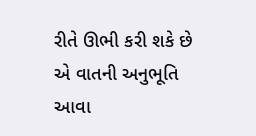રીતે ઊભી કરી શકે છે એ વાતની અનુભૂતિ આવા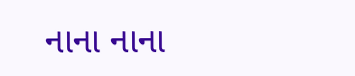નાના નાના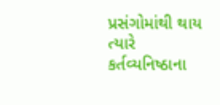પ્રસંગોમાંથી થાય ત્યારે કર્તવ્યનિષ્ઠાના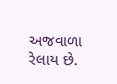અજવાળા રેલાય છે.